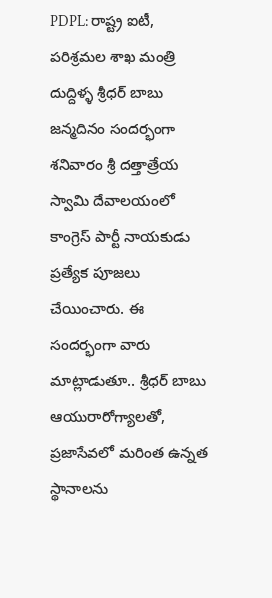PDPL: రాష్ట్ర ఐటీ, పరిశ్రమల శాఖ మంత్రి దుద్దిళ్ళ శ్రీధర్ బాబు జన్మదినం సందర్భంగా శనివారం శ్రీ దత్తాత్రేయ స్వామి దేవాలయంలో కాంగ్రెస్ పార్టీ నాయకుడు ప్రత్యేక పూజలు చేయించారు. ఈ సందర్భంగా వారు మాట్లాడుతూ.. శ్రీధర్ బాబు ఆయురారోగ్యాలతో, ప్రజాసేవలో మరింత ఉన్నత స్థానాలను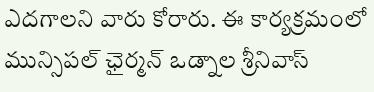ఎదగాలని వారు కోరారు. ఈ కార్యక్రమంలో మున్సిపల్ ఛైర్మన్ ఒడ్నాల శ్రీనివాస్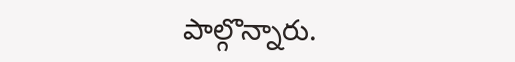పాల్గొన్నారు.